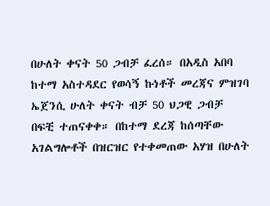በሁለት ቀናት 50 ጋብቻ ፈረሰ። በአዲስ አበባ ከተማ አስተዳደር የወሳኝ ኩነቶች መረጃና ምዝገባ ኤጀንሲ ሁለት ቀናት ብቻ 50 ህጋዊ ጋብቻ በፍቺ ተጠናቀቀ። በከተማ ደረጃ ከሰጣቸው አገልግሎቶች በዝርዝር የተቀመጠው አሃዝ በሁለት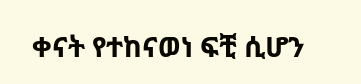ቀናት የተከናወነ ፍቺ ሲሆን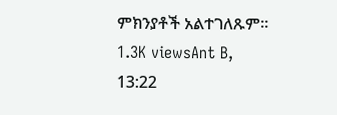ምክንያቶች አልተገለጹም። 1.3K viewsAnt B, 13:22